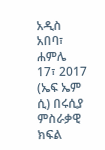አዲስ አበባ፣ ሐምሌ 17፣ 2017 (ኤፍ ኤም ሲ) በሩሲያ ምስራቃዊ ክፍል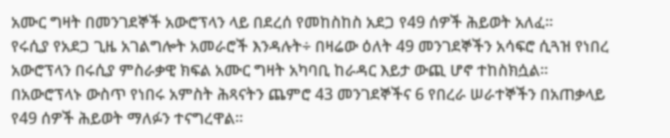አሙር ግዛት በመንገደኞች አውሮፕላን ላይ በደረሰ የመከስከስ አደጋ የ49 ሰዎች ሕይወት አለፈ፡፡
የሩሲያ የአደጋ ጊዜ አገልግሎት አመራሮች እንዳሉት÷ በዛሬው ዕለት 49 መንገደኞችን አሳፍሮ ሲጓዝ የነበረ አውሮፕላን በሩሲያ ምስራቃዊ ክፍል አሙር ግዛት አካባቢ ከራዳር እይታ ውጪ ሆኖ ተከስክሷል፡፡
በአውሮፕላኑ ውስጥ የነበሩ አምስት ሕጻናትን ጨምሮ 43 መንገደኞችና 6 የበረራ ሠራተኞችን በአጠቃላይ የ49 ሰዎች ሕይወት ማለፉን ተናግረዋል፡፡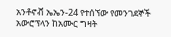አንቶኖቭ ኤኤን-24 የተሰኘው የመንገደኞች አውሮፕላን ከአሙር ግዛት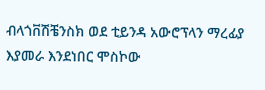ብላጎቨሽቼንስክ ወደ ቲይንዳ አውሮፕላን ማረፊያ እያመራ እንደነበር ሞስኮው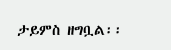ታይምስ ዘግቧል፡፡